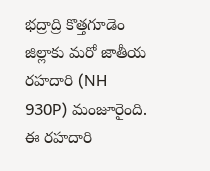భద్రాద్రి కొత్తగూడెం జిల్లాకు మరో జాతీయ రహదారి (NH 930P) మంజూరైంది. ఈ రహదారి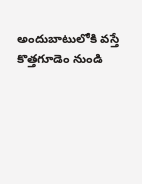అందుబాటులోకి వస్తే కొత్తగూడెం నుండి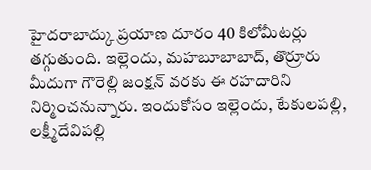హైదరాబాద్కు ప్రయాణ దూరం 40 కిలోమీటర్లు తగ్గుతుంది. ఇల్లెందు, మహబూబాబాద్, తొర్రూరు మీదుగా గౌరెల్లి జంక్షన్ వరకు ఈ రహదారిని నిర్మించనున్నారు. ఇందుకోసం ఇల్లెందు, టేకులపల్లి, లక్ష్మీదేవిపల్లి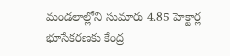మండలాల్లోని సుమారు 4.85 హెక్టార్ల భూసేకరణకు కేంద్ర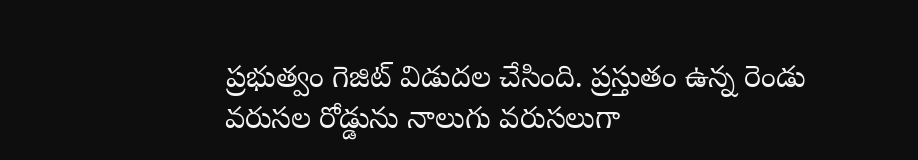ప్రభుత్వం గెజిట్ విడుదల చేసింది. ప్రస్తుతం ఉన్న రెండు వరుసల రోడ్డును నాలుగు వరుసలుగా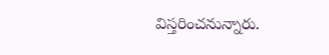విస్తరించనున్నారు.